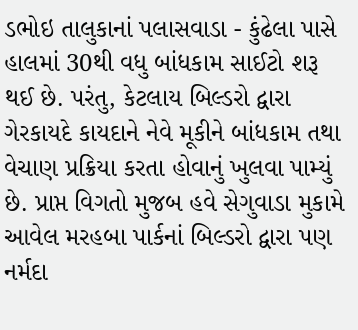ડભોઇ તાલુકાનાં પલાસવાડા - કુંઢેલા પાસે હાલમાં 30થી વધુ બાંધકામ સાઈટો શરૂ થઈ છે. પરંતુ, કેટલાય બિલ્ડરો દ્વારા ગેરકાયદે કાયદાને નેવે મૂકીને બાંધકામ તથા વેચાણ પ્રક્રિયા કરતા હોવાનું ખુલવા પામ્યું છે. પ્રાપ્ત વિગતો મુજબ હવે સેગુવાડા મુકામે આવેલ મરહબા પાર્કનાં બિલ્ડરો દ્વારા પણ નર્મદા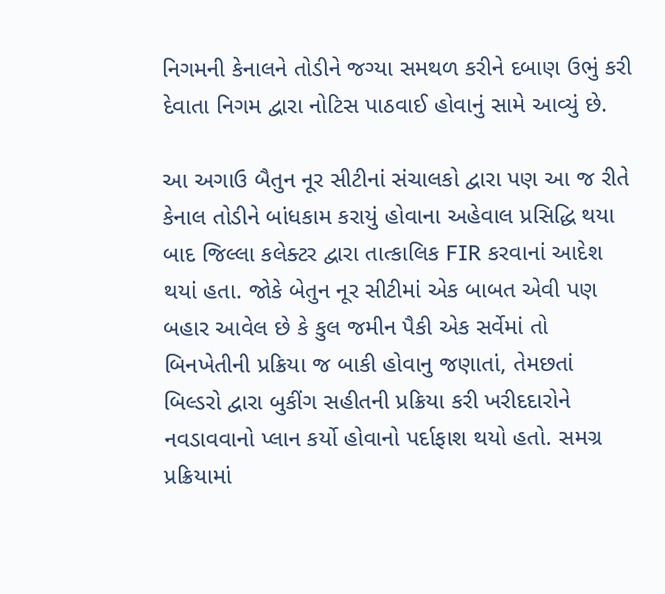નિગમની કેનાલને તોડીને જગ્યા સમથળ કરીને દબાણ ઉભું કરી દેવાતા નિગમ દ્વારા નોટિસ પાઠવાઈ હોવાનું સામે આવ્યું છે.

આ અગાઉ બૈતુન નૂર સીટીનાં સંચાલકો દ્વારા પણ આ જ રીતે કેનાલ તોડીને બાંધકામ કરાયું હોવાના અહેવાલ પ્રસિદ્ધિ થયા બાદ જિલ્લા કલેક્ટર દ્વારા તાત્કાલિક FIR કરવાનાં આદેશ થયાં હતા. જોકે બેતુન નૂર સીટીમાં એક બાબત એવી પણ બહાર આવેલ છે કે કુલ જમીન પૈકી એક સર્વેમાં તો બિનખેતીની પ્રક્રિયા જ બાકી હોવાનુ જણાતાં, તેમછતાં બિલ્ડરો દ્વારા બુકીંગ સહીતની પ્રક્રિયા કરી ખરીદદારોને નવડાવવાનો પ્લાન કર્યો હોવાનો પર્દાફાશ થયો હતો. સમગ્ર પ્રક્રિયામાં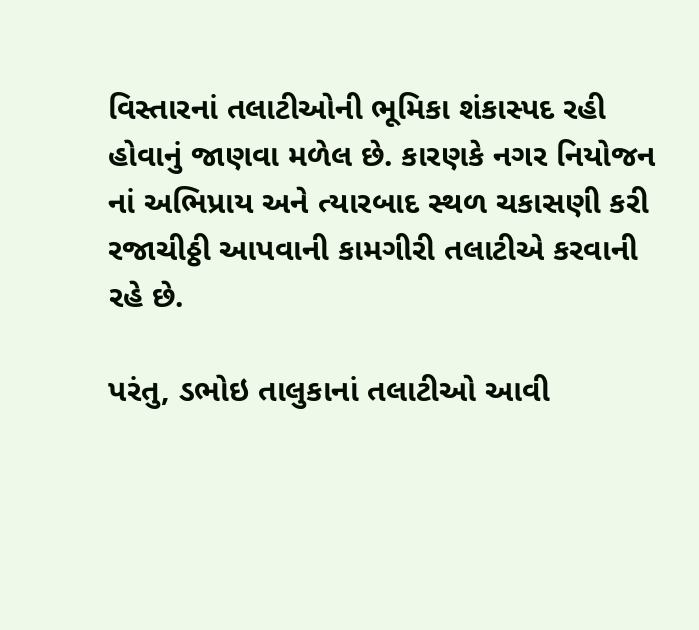વિસ્તારનાં તલાટીઓની ભૂમિકા શંકાસ્પદ રહી હોવાનું જાણવા મળેલ છે. કારણકે નગર નિયોજન નાં અભિપ્રાય અને ત્યારબાદ સ્થળ ચકાસણી કરી રજાચીઠ્ઠી આપવાની કામગીરી તલાટીએ કરવાની રહે છે.

પરંતુ, ડભોઇ તાલુકાનાં તલાટીઓ આવી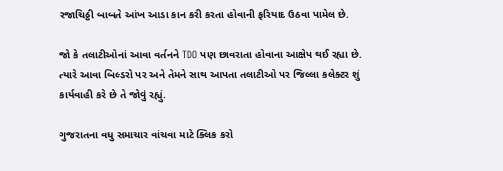રજાચિઠ્ઠી બાબતે આંખ આડા કાન કરી કરતા હોવાની ફરિયાદ ઉઠવા પામેલ છે.

જો કે તલાટીઓનાં આવા વર્તનને TDO પણ છાવરાતા હોવાના આક્ષેપ થઈ રહ્યા છે. ત્યારે આવા બિલ્ડરો પર અને તેમને સાથ આપતા તલાટીઓ પર જિલ્લા કલેક્ટર શું કાર્યવાહી કરે છે તે જોવું રહ્યું.

ગુજરાતના વધુ સમાચાર વાંચવા માટે ક્લિક કરો